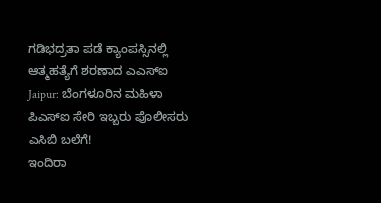ಗಡಿಭದ್ರತಾ ಪಡೆ ಕ್ಯಾಂಪಸ್ಸಿನಲ್ಲಿ ಆತ್ಮಹತ್ಯೆಗೆ ಶರಣಾದ ಎಎಸ್ಐ
Jaipur: ಬೆಂಗಳೂರಿನ ಮಹಿಳಾ ಪಿಎಸ್ಐ ಸೇರಿ ಇಬ್ಬರು ಪೊಲೀಸರು ಎಸಿಬಿ ಬಲೆಗೆ!
ಇಂದಿರಾ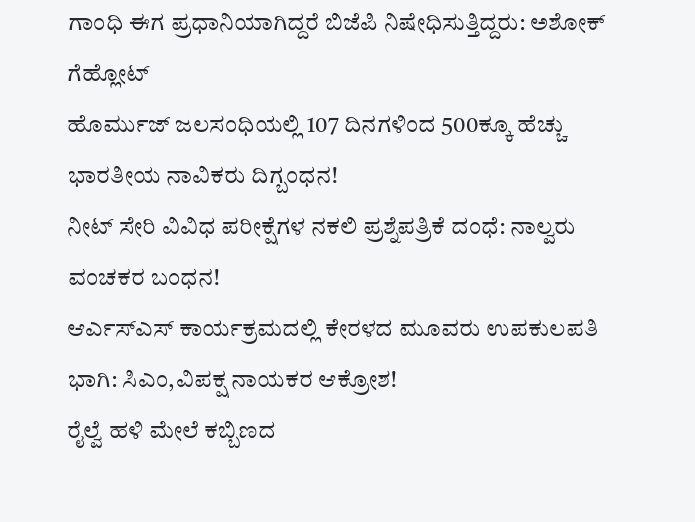ಗಾಂಧಿ ಈಗ ಪ್ರಧಾನಿಯಾಗಿದ್ದರೆ ಬಿಜೆಪಿ ನಿಷೇಧಿಸುತ್ತಿದ್ದರು: ಅಶೋಕ್ ಗೆಹ್ಲೋಟ್
ಹೊರ್ಮುಜ್ ಜಲಸಂಧಿಯಲ್ಲಿ 107 ದಿನಗಳಿಂದ 500ಕ್ಕೂ ಹೆಚ್ಚು ಭಾರತೀಯ ನಾವಿಕರು ದಿಗ್ಬಂಧನ!
ನೀಟ್ ಸೇರಿ ವಿವಿಧ ಪರೀಕ್ಷೆಗಳ ನಕಲಿ ಪ್ರಶ್ನೆಪತ್ರಿಕೆ ದಂಧೆ: ನಾಲ್ವರು ವಂಚಕರ ಬಂಧನ!
ಆರ್ಎಸ್ಎಸ್ ಕಾರ್ಯಕ್ರಮದಲ್ಲಿ ಕೇರಳದ ಮೂವರು ಉಪಕುಲಪತಿ ಭಾಗಿ: ಸಿಎಂ,ವಿಪಕ್ಷ ನಾಯಕರ ಆಕ್ರೋಶ!
ರೈಲ್ವೆ ಹಳಿ ಮೇಲೆ ಕಬ್ಬಿಣದ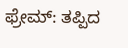ಫ್ರೇಮ್: ತಪ್ಪಿದ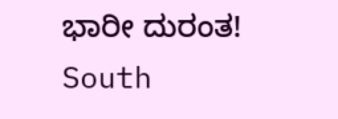ಭಾರೀ ದುರಂತ!
South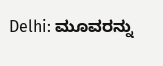Delhi: ಮೂವರನ್ನು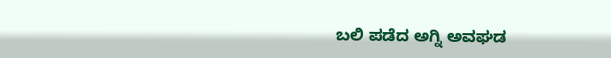ಬಲಿ ಪಡೆದ ಅಗ್ನಿ ಅವಘಡ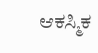ಆಕಸ್ಮಿಕ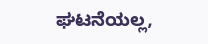ಘಟನೆಯಲ್ಲ,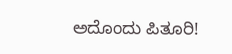ಅದೊಂದು ಪಿತೂರಿ!